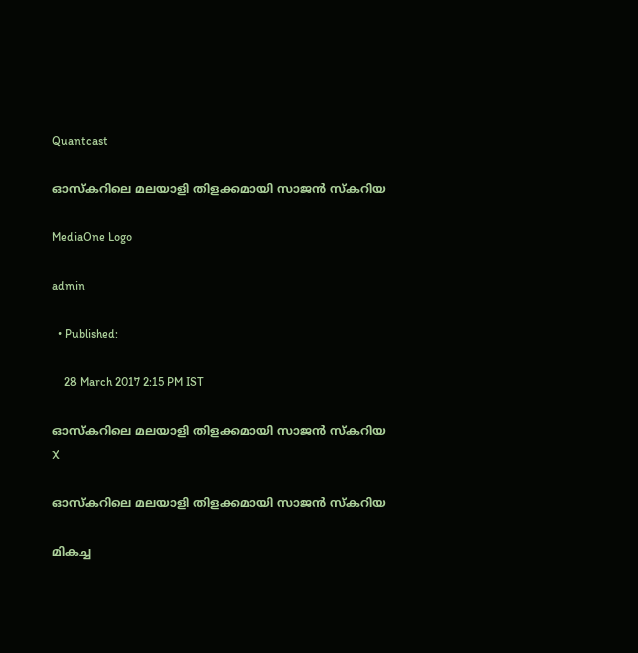Quantcast

ഓസ്കറിലെ മലയാളി തിളക്കമായി സാജന്‍ സ്കറിയ

MediaOne Logo

admin

  • Published:

    28 March 2017 2:15 PM IST

ഓസ്കറിലെ മലയാളി തിളക്കമായി സാജന്‍ സ്കറിയ
X

ഓസ്കറിലെ മലയാളി തിളക്കമായി സാജന്‍ സ്കറിയ

മികച്ച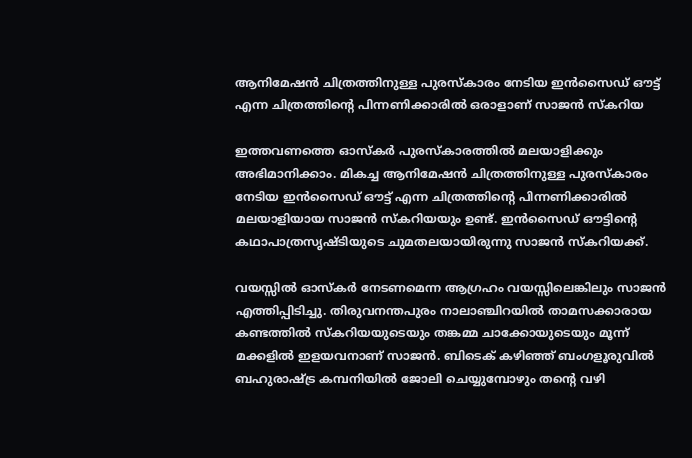ആനിമേഷന്‍ ചിത്രത്തിനുള്ള പുരസ്കാരം നേടിയ ഇന്‍സൈഡ് ഔട്ട് എന്ന ചിത്രത്തിന്റെ പിന്നണിക്കാരില്‍ ഒരാളാണ് സാജന്‍ സ്കറിയ

ഇത്തവണത്തെ ഓസ്കര്‍ പുരസ്കാരത്തില്‍ മലയാളിക്കും അഭിമാനിക്കാം. മികച്ച ആനിമേഷന്‍ ചിത്രത്തിനുള്ള പുരസ്കാരം നേടിയ ഇന്‍സൈഡ് ഔട്ട് എന്ന ചിത്രത്തിന്റെ പിന്നണിക്കാരില്‍ മലയാളിയായ സാജന്‍ സ്കറിയയും ഉണ്ട്. ഇന്‍സൈഡ് ഔട്ടിന്റെ കഥാപാത്രസൃഷ്ടിയുടെ ചുമതലയായിരുന്നു സാജന്‍ സ്കറിയക്ക്.

വയസ്സില്‍ ഓസ്കര്‍ നേടണമെന്ന ആഗ്രഹം വയസ്സിലെങ്കിലും സാജന്‍ എത്തിപ്പിടിച്ചു. തിരുവനന്തപുരം നാലാഞ്ചിറയില്‍ താമസക്കാരായ കണ്ടത്തില്‍ സ്കറിയയുടെയും തങ്കമ്മ ചാക്കോയുടെയും മൂന്ന് മക്കളില്‍ ഇളയവനാണ് സാജന്‍‍. ബിടെക് കഴിഞ്ഞ് ബംഗളൂരുവില്‍ ബഹുരാഷ്ട്ര കമ്പനിയില്‍ ജോലി ചെയ്യുമ്പോഴും തന്റെ വഴി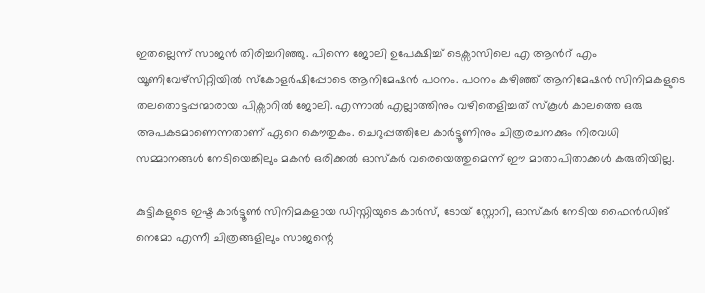ഇതല്ലെന്ന് സാജന്‍ തിരിച്ചറിഞ്ഞു. പിന്നെ ജോലി ഉപേക്ഷിച്ച് ടെക്സാസിലെ എ ആന്‍റ് എം യൂണിവേഴ്സിറ്റിയില്‍ സ്കോളര്‍ഷിപ്പോടെ ആനിമേഷന്‍ പഠനം. പഠനം കഴിഞ്ഞ് ആനിമേഷന്‍ സിനിമകളുടെ തലതൊട്ടപ്പന്മാരായ പിക്സാറില്‍ ജോലി. എന്നാല്‍ എല്ലാത്തിനും വഴിതെളിച്ചത് സ്കൂള്‍ കാലത്തെ ഒരു അപകടമാണെന്നതാണ് ഏറെ കൌതുകം. ചെറുപ്പത്തിലേ കാര്‍ട്ടൂണിനും ചിത്രരചനക്കും നിരവധി സമ്മാനങ്ങള്‍ നേടിയെങ്കിലും മകന്‍ ഒരിക്കല്‍ ഓസ്കര്‍ വരെയെത്തുമെന്ന് ഈ മാതാപിതാക്കള്‍ കരുതിയില്ല.

കുട്ടികളുടെ ഇഷ്ട കാര്‍ട്ടൂണ്‍ സിനിമകളായ ഡിസ്നിയുടെ കാര്‍സ്, ടോയ് സ്റ്റോറി, ഓസ്കര്‍ നേടിയ ഫൈന്‍ഡിങ് നെമോ എന്നീ ചിത്രങ്ങളിലും സാജന്റെ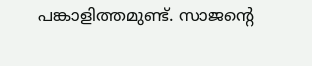പങ്കാളിത്തമുണ്ട്. സാജന്റെ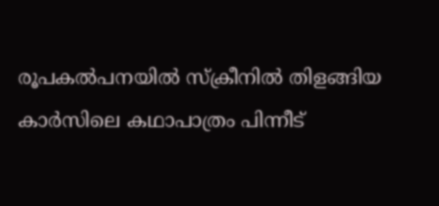രൂപകല്‍പനയില്‍ സ്ക്രീനില്‍ തിളങ്ങിയ കാര്‍സിലെ കഥാപാത്രം പിന്നീട്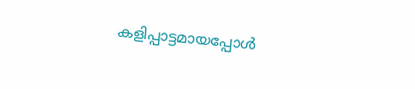കളിപ്പാട്ടമായപ്പോള്‍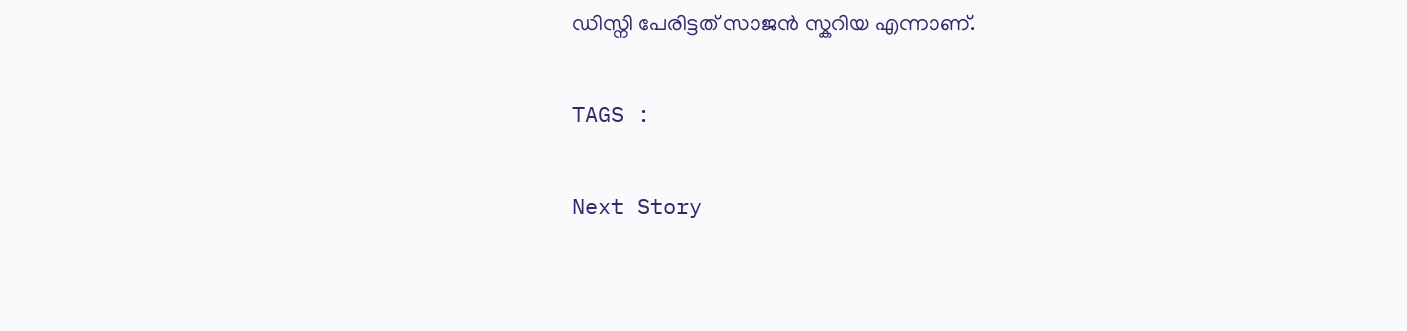ഡിസ്നി പേരിട്ടത് സാജന്‍ സ്കറിയ എന്നാണ്.

TAGS :

Next Story